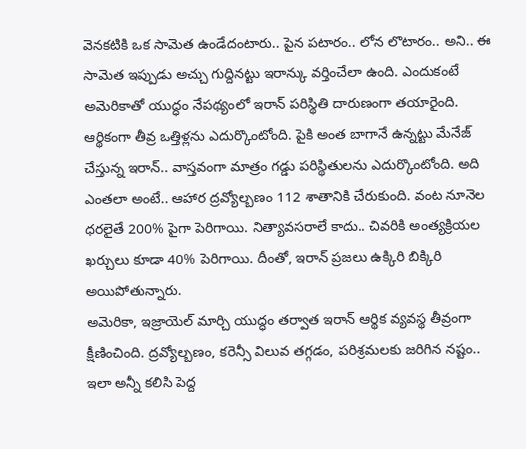వెనకటికి ఒక సామెత ఉండేదంటారు.. పైన పటారం.. లోన లొటారం.. అని.. ఈ సామెత ఇప్పుడు అచ్చు గుద్దినట్టు ఇరాన్కు వర్తించేలా ఉంది. ఎందుకంటే అమెరికాతో యుద్ధం నేపథ్యంలో ఇరాన్ పరిస్థితి దారుణంగా తయారైంది. ఆర్థికంగా తీవ్ర ఒత్తిళ్లను ఎదుర్కొంటోంది. పైకి అంత బాగానే ఉన్నట్టు మేనేజ్ చేస్తున్న ఇరాన్.. వాస్తవంగా మాత్రం గడ్డు పరిస్థితులను ఎదుర్కొంటోంది. అది ఎంతలా అంటే.. ఆహార ద్రవ్యోల్బణం 112 శాతానికి చేరుకుంది. వంట నూనెల ధరలైతే 200% పైగా పెరిగాయి. నిత్యావసరాలే కాదు.. చివరికి అంత్యక్రియల ఖర్చులు కూడా 40% పెరిగాయి. దీంతో, ఇరాన్ ప్రజలు ఉక్కిరి బిక్కిరి అయిపోతున్నారు.
అమెరికా, ఇజ్రాయెల్ మార్చి యుద్ధం తర్వాత ఇరాన్ ఆర్థిక వ్యవస్థ తీవ్రంగా క్షీణించింది. ద్రవ్యోల్బణం, కరెన్సీ విలువ తగ్గడం, పరిశ్రమలకు జరిగిన నష్టం.. ఇలా అన్నీ కలిసి పెద్ద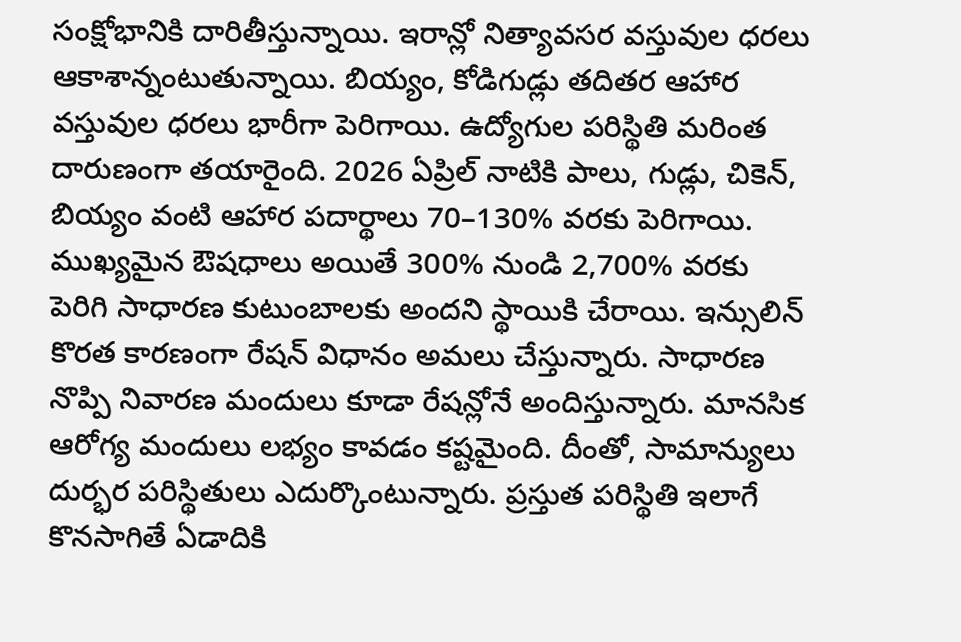సంక్షోభానికి దారితీస్తున్నాయి. ఇరాన్లో నిత్యావసర వస్తువుల ధరలు ఆకాశాన్నంటుతున్నాయి. బియ్యం, కోడిగుడ్లు తదితర ఆహార వస్తువుల ధరలు భారీగా పెరిగాయి. ఉద్యోగుల పరిస్థితి మరింత దారుణంగా తయారైంది. 2026 ఏప్రిల్ నాటికి పాలు, గుడ్లు, చికెన్, బియ్యం వంటి ఆహార పదార్థాలు 70–130% వరకు పెరిగాయి. ముఖ్యమైన ఔషధాలు అయితే 300% నుండి 2,700% వరకు పెరిగి సాధారణ కుటుంబాలకు అందని స్థాయికి చేరాయి. ఇన్సులిన్ కొరత కారణంగా రేషన్ విధానం అమలు చేస్తున్నారు. సాధారణ నొప్పి నివారణ మందులు కూడా రేషన్లోనే అందిస్తున్నారు. మానసిక ఆరోగ్య మందులు లభ్యం కావడం కష్టమైంది. దీంతో, సామాన్యులు దుర్భర పరిస్థితులు ఎదుర్కొంటున్నారు. ప్రస్తుత పరిస్థితి ఇలాగే కొనసాగితే ఏడాదికి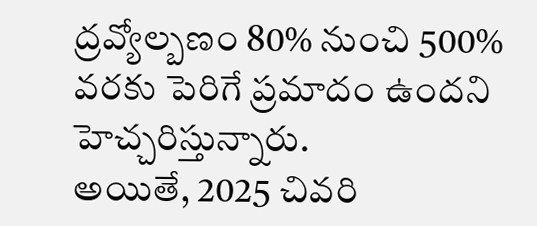ద్రవ్యోల్బణం 80% నుంచి 500% వరకు పెరిగే ప్రమాదం ఉందని హెచ్చరిస్తున్నారు.
అయితే, 2025 చివరి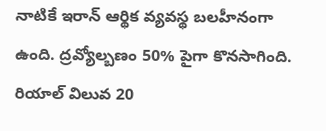నాటికే ఇరాన్ ఆర్థిక వ్యవస్థ బలహీనంగా ఉంది. ద్రవ్యోల్బణం 50% పైగా కొనసాగింది. రియాల్ విలువ 20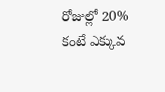రోజుల్లో 20% కంటే ఎక్కువ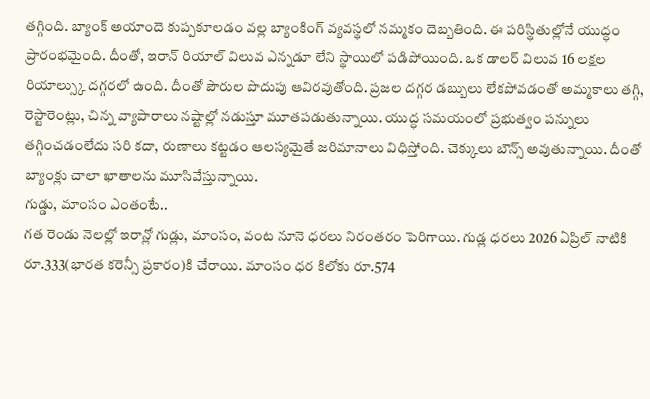తగ్గింది. బ్యాంక్ అయాందె కుప్పకూలడం వల్ల బ్యాంకింగ్ వ్యవస్థలో నమ్మకం దెబ్బతింది. ఈ పరిస్థితుల్లోనే యుద్ధం ప్రారంభమైంది. దీంతో, ఇరాన్ రియాల్ విలువ ఎన్నడూ లేని స్థాయిలో పడిపోయింది. ఒక డాలర్ విలువ 16 లక్షల రియాల్స్కు దగ్గరలో ఉంది. దీంతో పౌరుల పొదుపు ఆవిరవుతోంది. ప్రజల దగ్గర డబ్బులు లేకపోవడంతో అమ్మకాలు తగ్గి, రెస్టారెంట్లు, చిన్న వ్యాపారాలు నష్టాల్లో నడుస్తూ మూతపడుతున్నాయి. యుద్ధ సమయంలో ప్రభుత్వం పన్నులు తగ్గించడంలేదు సరి కదా, రుణాలు కట్టడం ఆలస్యమైతే జరిమానాలు విధిస్తోంది. చెక్కులు బౌన్స్ అవుతున్నాయి. దీంతో బ్యాంక్లు చాలా ఖాతాలను మూసివేస్తున్నాయి.
గుడ్డు, మాంసం ఎంతంటే..
గత రెండు నెలల్లో ఇరాన్లో గుడ్లు, మాంసం, వంట నూనె ధరలు నిరంతరం పెరిగాయి. గుడ్ల ధరలు 2026 ఏప్రిల్ నాటికి రూ.333(భారత కరెన్సీ ప్రకారం)కి చేరాయి. మాంసం ధర కిలోకు రూ.574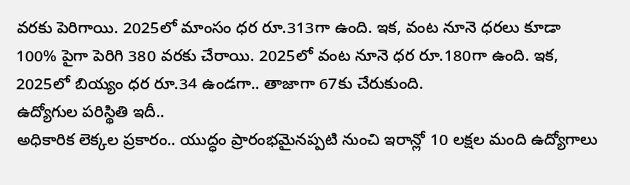వరకు పెరిగాయి. 2025లో మాంసం ధర రూ.313గా ఉంది. ఇక, వంట నూనె ధరలు కూడా 100% పైగా పెరిగి 380 వరకు చేరాయి. 2025లో వంట నూనె ధర రూ.180గా ఉంది. ఇక, 2025లో బియ్యం ధర రూ.34 ఉండగా.. తాజాగా 67కు చేరుకుంది.
ఉద్యోగుల పరిస్థితి ఇదీ..
అధికారిక లెక్కల ప్రకారం.. యుద్ధం ప్రారంభమైనప్పటి నుంచి ఇరాన్లో 10 లక్షల మంది ఉద్యోగాలు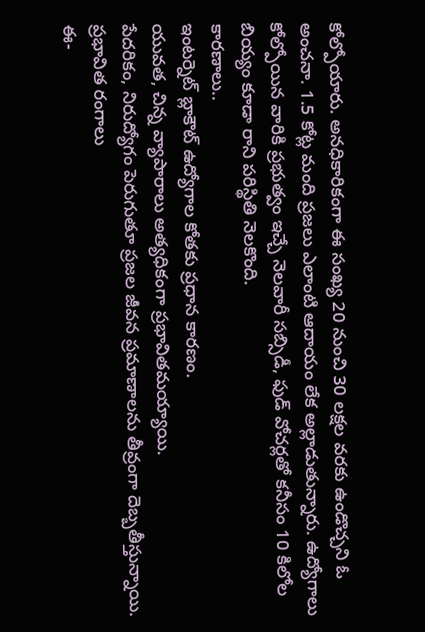కోల్పోయారు. అనధికారికంగా ఈ సంఖ్య 20 నుంచి 30 లక్షల వరకు ఉండొచ్చని ఓ అంచనా. 1.5 కోట్ల మంది ప్రజలు ఎలాంటి ఆదాయం లేక అల్లాడుతున్నారు. ఉద్యోగాలు కోల్పోయిన వారికి ప్రభుత్వం ఇచ్చే నెలవారీ సబ్సిడీ, ఫుడ్ వోచర్లతో కనీసం 10 కిలోల బియ్యం కూడా రాని పరిస్థితి నెలకొంది.
కారణాలు..
ఇంటర్నెట్ బ్లాకౌట్ ఉద్యోగాల కోతకు ప్రధాన కారణం.
యువత, చిన్న వ్యాపారాలు అత్యధికంగా ప్రభావితమయ్యాయి.
పేదరికం, నిరుద్యోగం పెరుగుతూ ప్రజల జీవన ప్రమాణాలను తీవ్రంగా దెబ్బతీస్తున్నాయి.
ప్రభావిత రంగాలు
ఈ-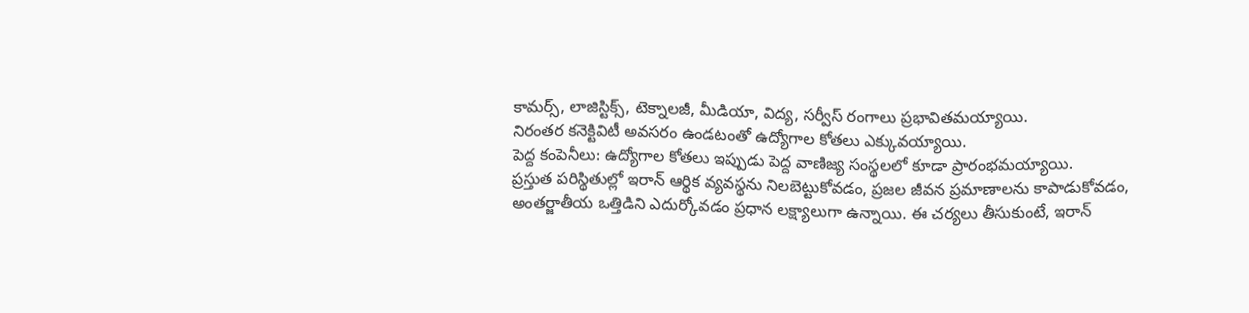కామర్స్, లాజిస్టిక్స్, టెక్నాలజీ, మీడియా, విద్య, సర్వీస్ రంగాలు ప్రభావితమయ్యాయి.
నిరంతర కనెక్టివిటీ అవసరం ఉండటంతో ఉద్యోగాల కోతలు ఎక్కువయ్యాయి.
పెద్ద కంపెనీలు: ఉద్యోగాల కోతలు ఇప్పుడు పెద్ద వాణిజ్య సంస్థలలో కూడా ప్రారంభమయ్యాయి.
ప్రస్తుత పరిస్థితుల్లో ఇరాన్ ఆర్థిక వ్యవస్థను నిలబెట్టుకోవడం, ప్రజల జీవన ప్రమాణాలను కాపాడుకోవడం, అంతర్జాతీయ ఒత్తిడిని ఎదుర్కోవడం ప్రధాన లక్ష్యాలుగా ఉన్నాయి. ఈ చర్యలు తీసుకుంటే, ఇరాన్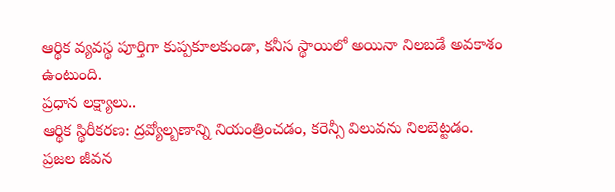ఆర్థిక వ్యవస్థ పూర్తిగా కుప్పకూలకుండా, కనీస స్థాయిలో అయినా నిలబడే అవకాశం ఉంటుంది.
ప్రధాన లక్ష్యాలు..
ఆర్థిక స్థిరీకరణ: ద్రవ్యోల్బణాన్ని నియంత్రించడం, కరెన్సీ విలువను నిలబెట్టడం.
ప్రజల జీవన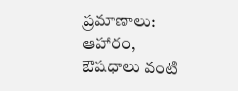ప్రమాణాలు: ఆహారం, ఔషధాలు వంటి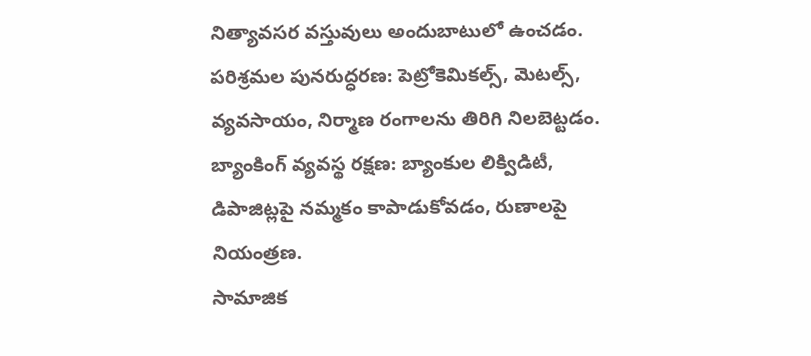నిత్యావసర వస్తువులు అందుబాటులో ఉంచడం.
పరిశ్రమల పునరుద్ధరణ: పెట్రోకెమికల్స్, మెటల్స్, వ్యవసాయం, నిర్మాణ రంగాలను తిరిగి నిలబెట్టడం.
బ్యాంకింగ్ వ్యవస్థ రక్షణ: బ్యాంకుల లిక్విడిటీ, డిపాజిట్లపై నమ్మకం కాపాడుకోవడం, రుణాలపై నియంత్రణ.
సామాజిక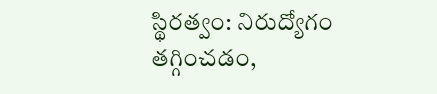స్థిరత్వం: నిరుద్యోగం తగ్గించడం,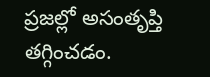ప్రజల్లో అసంతృప్తి తగ్గించడం.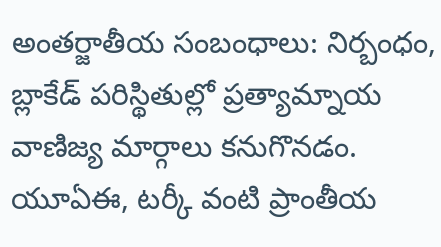అంతర్జాతీయ సంబంధాలు: నిర్బంధం, బ్లాకేడ్ పరిస్థితుల్లో ప్రత్యామ్నాయ వాణిజ్య మార్గాలు కనుగొనడం. యూఏఈ, టర్కీ వంటి ప్రాంతీయ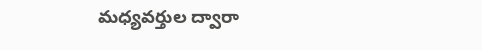మధ్యవర్తుల ద్వారా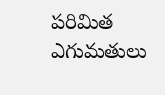పరిమిత ఎగుమతులు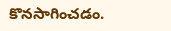కొనసాగించడం.